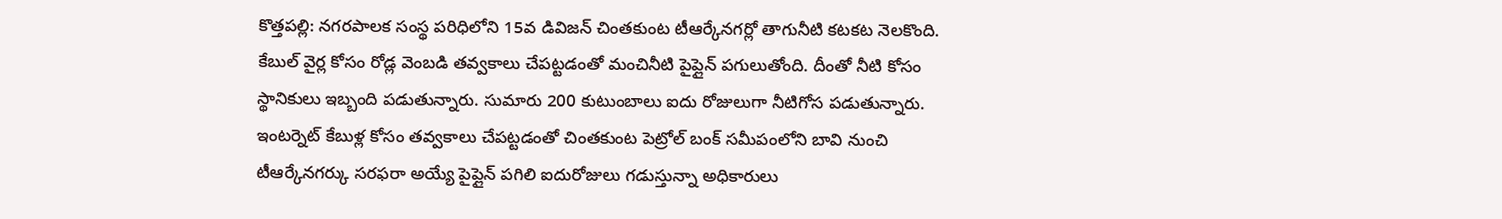కొత్తపల్లి: నగరపాలక సంస్థ పరిధిలోని 15వ డివిజన్ చింతకుంట టీఆర్కేనగర్లో తాగునీటి కటకట నెలకొంది. కేబుల్ వైర్ల కోసం రోడ్ల వెంబడి తవ్వకాలు చేపట్టడంతో మంచినీటి పైప్లైన్ పగులుతోంది. దీంతో నీటి కోసం స్థానికులు ఇబ్బంది పడుతున్నారు. సుమారు 200 కుటుంబాలు ఐదు రోజులుగా నీటిగోస పడుతున్నారు. ఇంటర్నెట్ కేబుళ్ల కోసం తవ్వకాలు చేపట్టడంతో చింతకుంట పెట్రోల్ బంక్ సమీపంలోని బావి నుంచి టీఆర్కేనగర్కు సరఫరా అయ్యే పైప్లైన్ పగిలి ఐదురోజులు గడుస్తున్నా అధికారులు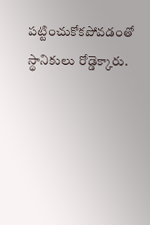పట్టించుకోకపోవడంతో స్థానికులు రోడ్డెక్కారు.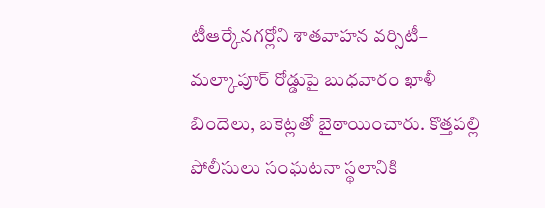టీఆర్కేనగర్లోని శాతవాహన వర్సిటీ– మల్కాపూర్ రోడ్డుపై బుధవారం ఖాళీ బిందెలు, బకెట్లతో బైఠాయించారు. కొత్తపల్లి పోలీసులు సంఘటనా స్థలానికి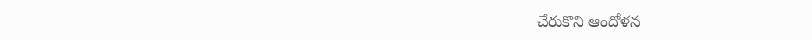చేరుకొని ఆందోళన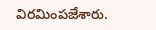విరమింపజేశారు.